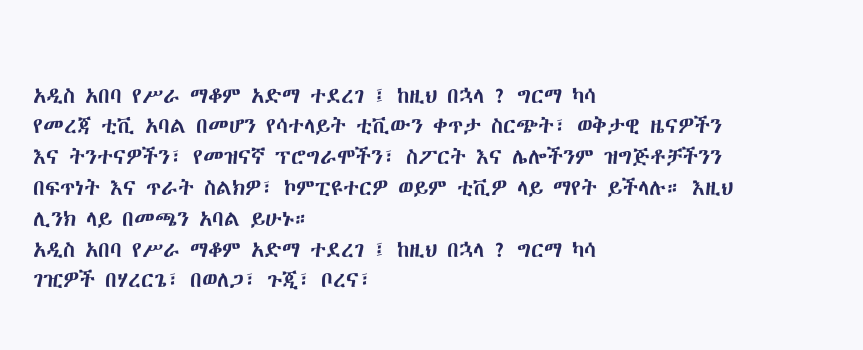አዲስ አበባ የሥራ ማቆም አድማ ተደረገ ፤ ከዚህ በኋላ ? ግርማ ካሳ
የመረጃ ቲቪ አባል በመሆን የሳተላይት ቲቪውን ቀጥታ ስርጭት፣ ወቅታዊ ዜናዎችን እና ትንተናዎችን፣ የመዝናኛ ፕሮግራሞችን፣ ስፖርት እና ሌሎችንም ዝግጅቶቻችንን በፍጥነት እና ጥራት ስልክዎ፣ ኮምፒዩተርዎ ወይም ቲቪዎ ላይ ማየት ይችላሉ። እዚህ ሊንክ ላይ በመጫን አባል ይሁኑ።
አዲስ አበባ የሥራ ማቆም አድማ ተደረገ ፤ ከዚህ በኋላ ? ግርማ ካሳ
ገዢዎች በሃረርጌ፣ በወለጋ፣ ጉጂ፣ ቦረና፣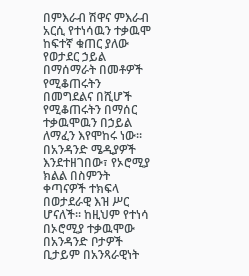በምእራብ ሽዋና ምእራብ አርሲ የተነሳዉን ተቃዉሞ ከፍተኛ ቁጠር ያለው የወታደር ኃይል በማሰማራት በመቶዎች የሚቆጠሩትን በመግደልና በሺሆች የሚቆጠሩትን በማሰር ተቃዉሞዉን በኃይል ለማፈን እየሞከሩ ነው። በአንዳንድ ሜዲያዎች እንደተዘገበው፣ የኦሮሚያ ክልል በስምንት ቀጣናዎች ተክፍላ በወታደራዊ እዝ ሥር ሆናለች። ከዚህም የተነሳ በኦሮሚያ ተቃዉሞው በአንዳንድ ቦታዎች ቢታይም በአንጻራዊነት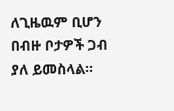ለጊዜዉም ቢሆን በብዙ ቦታዎች ጋብ ያለ ይመስላል።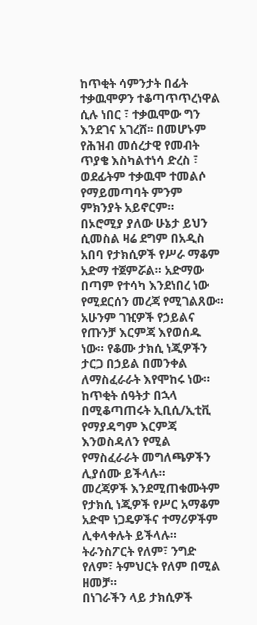ከጥቂት ሳምንታት በፊት ተቃዉሞዎን ተቆጣጥጥረነዋል ሲሉ ነበር ፣ ተቃዉሞው ግን እንደገና አገረሸ፡፡ በመሆኑም የሕዝብ መሰረታዊ የመብት ጥያቄ እስካልተነሳ ድረስ ፣ ወደፊትም ተቃዉሞ ተመልሶ የማይመጣባት ምንም ምክንያት አይኖርም።
በኦሮሚያ ያለው ሁኔታ ይህን ሲመስል ዛሬ ደግም በአዲስ አበባ የታክሲዎች የሥራ ማቆም አድማ ተጀምሯል። አድማው በጣም የተሳካ እንደነበረ ነው የሚደርሰን መረጃ የሚገልጸው። አሁንም ገዢዎች የኃይልና የጡንቻ እርምጃ እየወሰዱ ነው። የቆሙ ታክሲ ነጂዎችን ታርጋ በኃይል በመንቀል ለማስፈራራት እየሞከሩ ነው። ከጥቂት ሰዓትታ በኋላ በሚቆጣጠሩት ኢቢሲ/ኢቲቪ የማያዳግም እርምጃ እንወስዳለን የሚል የማስፈራራት መግለጫዎችን ሊያሰሙ ይችላሉ።
መረጃዎች እንደሚጠቁሙትም የታክሲ ነጂዎች የሥር አማቆም አድሞ ነጋዴዎችና ተማሪዎችም ሊቀላቀሉት ይችላሉ። ትራንስፖርት የለም፣ ንግድ የለም፣ ትምህርት የለም በሚል ዘመቻ።
በነገራችን ላይ ታክሲዎች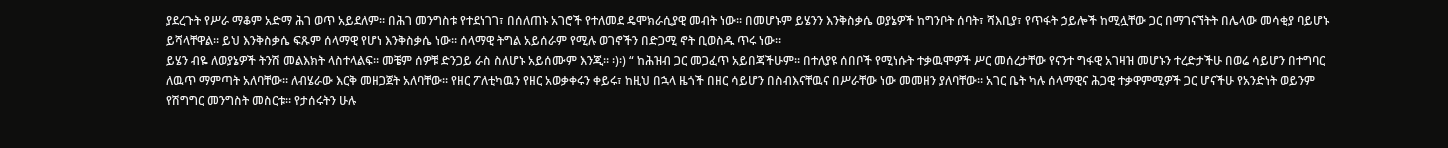ያደረጉት የሥራ ማቆም አድማ ሕገ ወጥ አይደለም። በሕገ መንግስቱ የተደነገገ፣ በሰለጠኑ አገሮች የተለመደ ዴሞክራሲያዊ መብት ነው። በመሆኑም ይሄንን እንቅስቃሴ ወያኔዎች ከግንቦት ሰባት፣ ሻእቢያ፣ የጥፋት ኃይሎች ከሚሏቸው ጋር በማገናኘትት በሌላው መሳቂያ ባይሆኑ ይሻላቸዋል። ይህ እንቅስቃሴ ፍጹም ሰላማዊ የሆነ እንቅስቃሴ ነው። ሰላማዊ ትግል አይሰራም የሚሉ ወገኖችን በድጋሚ ኖት ቢወስዱ ጥሩ ነው።
ይሄን ብዬ ለወያኔዎች ትንሽ መልእክት ላስተላልፍ። መቼም ሰዎቹ ድንጋይ ራስ ስለሆኑ አይሰሙም እንጂ። ፡)፡) “ ከሕዝብ ጋር መጋፈጥ አይበጃችሁም። በተለያዩ ሰበቦች የሚነሱት ተቃዉሞዎች ሥር መሰረታቸው የናንተ ግፋዊ አገዛዝ መሆኑን ተረድታችሁ በወሬ ሳይሆን በተግባር ለዉጥ ማምጣት አለባቸው። ለብሄራው እርቅ መዘጋጀት አለባቸው። የዘር ፖለቲካዉን የዘር አወቃቀሩን ቀይሩ፣ ከዚህ በኋላ ዜጎች በዘር ሳይሆን በስብእናቸዉና በሥራቸው ነው መመዘን ያለባቸው። አገር ቤት ካሉ ሰላማዊና ሕጋዊ ተቃዋምሚዎች ጋር ሆናችሁ የአንድነት ወይንም የሽግግር መንግስት መስርቱ። የታሰሩትን ሁሉ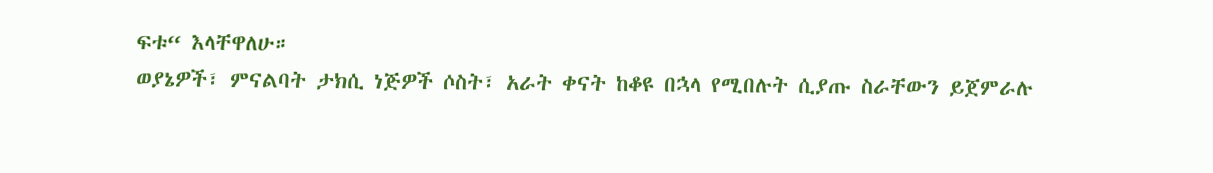ፍቱ“ እላቸዋለሁ።
ወያኔዎች፣ ምናልባት ታክሲ ነጅዎች ሶስት፣ አራት ቀናት ከቆዩ በኋላ የሚበሉት ሲያጡ ስራቸውን ይጀምራሉ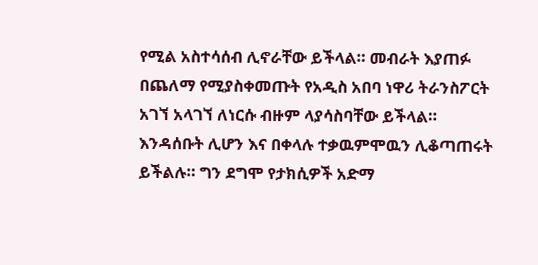የሚል አስተሳሰብ ሊኖራቸው ይችላል። መብራት እያጠፉ በጨለማ የሚያስቀመጡት የአዲስ አበባ ነዋሪ ትራንስፖርት አገኘ አላገኘ ለነርሱ ብዙም ላያሳስባቸው ይችላል። እንዳሰቡት ሊሆን እና በቀላሉ ተቃዉምሞዉን ሊቆጣጠሩት ይችልሉ። ግን ደግሞ የታክሲዎች አድማ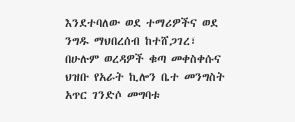እንደተባለው ወደ ተማሪዎችና ወደ ንግዱ ማህበረሰብ ከተሸጋገረ፣ በሁሉም ወረዳዎች ቁጣ መቀስቀሱና ህዝቡ የአራት ኪሎን ቤተ መንግስት አጥር ገንድሶ መግባቱ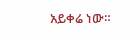አይቀሬ ነው።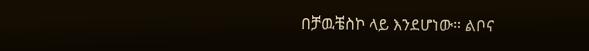በቻዉቼስኮ ላይ እንደሆነው። ልቦና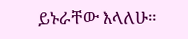ይኑራቸው እላለሁ።